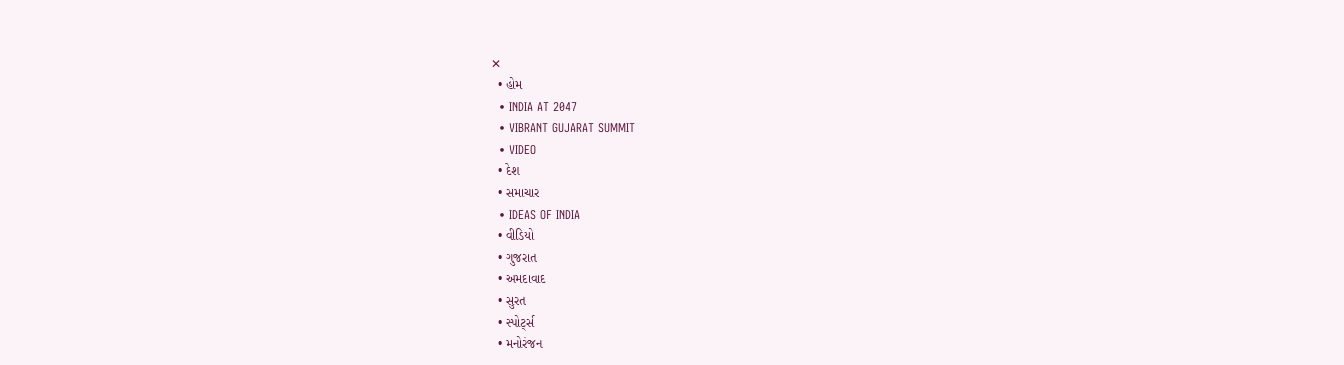✕
  • હોમ
  • INDIA AT 2047
  • VIBRANT GUJARAT SUMMIT
  • VIDEO
  • દેશ
  • સમાચાર
  • IDEAS OF INDIA
  • વીડિયો
  • ગુજરાત
  • અમદાવાદ
  • સુરત
  • સ્પોર્ટ્સ
  • મનોરંજન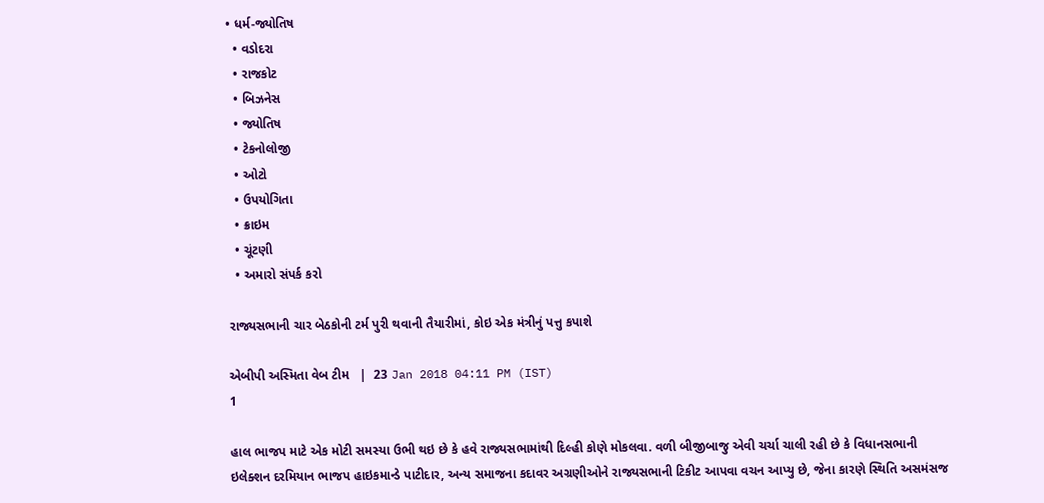• ધર્મ-જ્યોતિષ
  • વડોદરા
  • રાજકોટ
  • બિઝનેસ
  • જ્યોતિષ
  • ટેકનોલોજી
  • ઓટો
  • ઉપયોગિતા
  • ક્રાઇમ
  • ચૂંટણી
  • અમારો સંપર્ક કરો

રાજ્યસભાની ચાર બેઠકોની ટર્મ પુરી થવાની તૈયારીમાં, કોઇ એક મંત્રીનું પત્તુ કપાશે

એબીપી અસ્મિતા વેબ ટીમ   |  23 Jan 2018 04:11 PM (IST)
1

હાલ ભાજપ માટે એક મોટી સમસ્યા ઉભી થઇ છે કે હવે રાજ્યસભામાંથી દિલ્હી કોણે મોકલવા. વળી બીજીબાજુ એવી ચર્ચા ચાલી રહી છે કે વિધાનસભાની ઇલેક્શન દરમિયાન ભાજપ હાઇકમાન્ડે પાટીદાર, અન્ય સમાજના કદાવર અગ્રણીઓને રાજ્યસભાની ટિકીટ આપવા વચન આપ્યુ છે, જેના કારણે સ્થિતિ અસમંસજ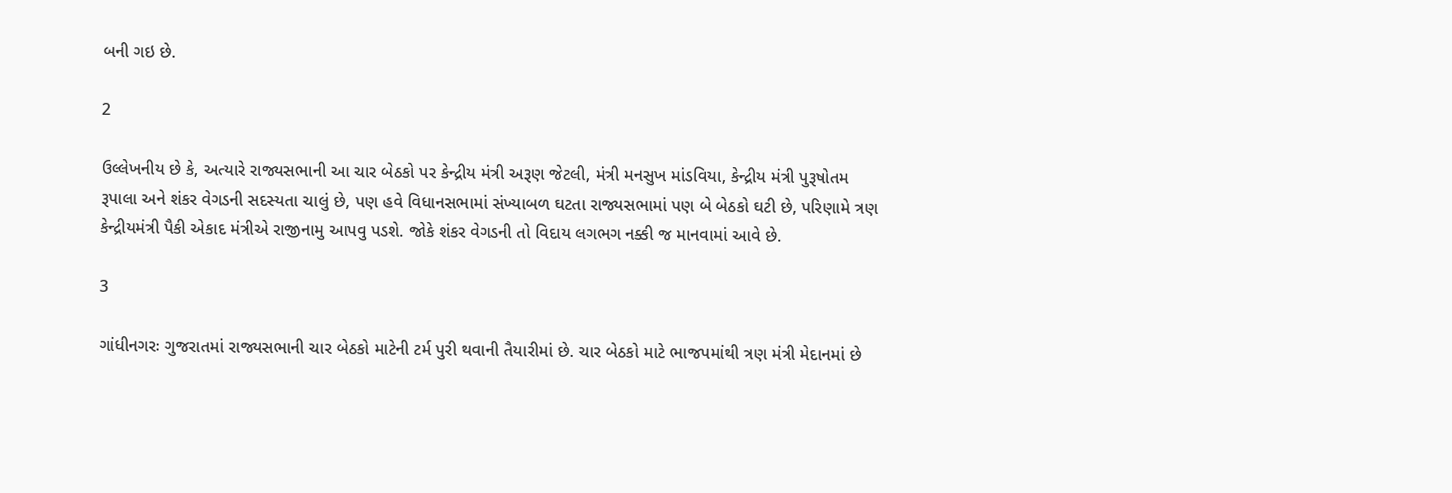બની ગઇ છે.

2

ઉલ્લેખનીય છે કે, અત્યારે રાજ્યસભાની આ ચાર બેઠકો પર કેન્દ્રીય મંત્રી અરૂણ જેટલી, મંત્રી મનસુખ માંડવિયા, કેન્દ્રીય મંત્રી પુરૂષોતમ રૂપાલા અને શંકર વેગડની સદસ્યતા ચાલું છે, પણ હવે વિધાનસભામાં સંખ્યાબળ ઘટતા રાજ્યસભામાં પણ બે બેઠકો ઘટી છે, પરિણામે ત્રણ કેન્દ્રીયમંત્રી પૈકી એકાદ મંત્રીએ રાજીનામુ આપવુ પડશે. જોકે શંકર વેગડની તો વિદાય લગભગ નક્કી જ માનવામાં આવે છે.

3

ગાંધીનગરઃ ગુજરાતમાં રાજ્યસભાની ચાર બેઠકો માટેની ટર્મ પુરી થવાની તૈયારીમાં છે. ચાર બેઠકો માટે ભાજપમાંથી ત્રણ મંત્રી મેદાનમાં છે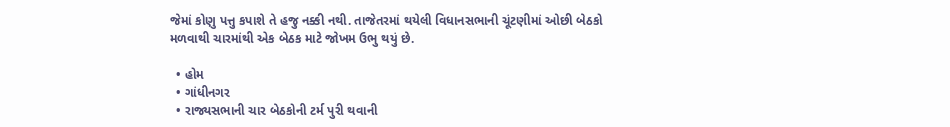જેમાં કોણુ પત્તુ કપાશે તે હજુ નક્કી નથી. તાજેતરમાં થયેલી વિધાનસભાની ચૂંટણીમાં ઓછી બેઠકો મળવાથી ચારમાંથી એક બેઠક માટે જોખમ ઉભુ થયું છે.

  • હોમ
  • ગાંધીનગર
  • રાજ્યસભાની ચાર બેઠકોની ટર્મ પુરી થવાની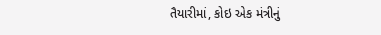તૈયારીમાં, કોઇ એક મંત્રીનું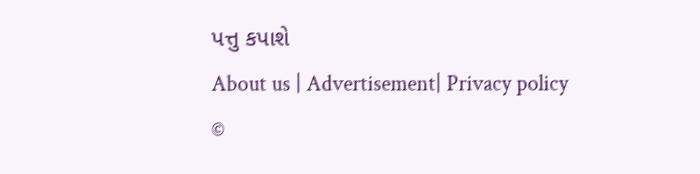પત્તુ કપાશે
About us | Advertisement| Privacy policy
©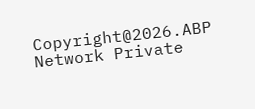Copyright@2026.ABP Network Private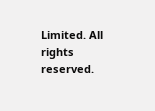Limited. All rights reserved.